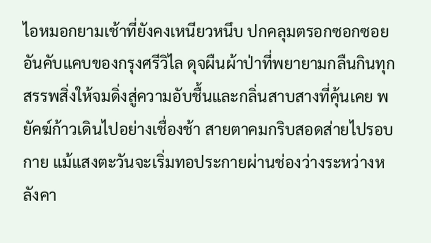ไอหมอกยามเช้าที่ยังคงเหนียวหนึบ ปกคลุมตรอกซอกซอยอันคับแคบของกรุงศรีวิไล ดุจผืนผ้าป่าที่พยายามกลืนกินทุกสรรพสิ่งให้จมดิ่งสู่ความอับชื้นและกลิ่นสาบสางที่คุ้นเคย พยัคฆ์ก้าวเดินไปอย่างเชื่องช้า สายตาคมกริบสอดส่ายไปรอบกาย แม้แสงตะวันจะเริ่มทอประกายผ่านช่องว่างระหว่างหลังคา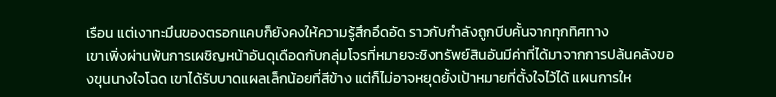เรือน แต่เงาทะมึนของตรอกแคบก็ยังคงให้ความรู้สึกอึดอัด ราวกับกำลังถูกบีบคั้นจากทุกทิศทาง
เขาเพิ่งผ่านพ้นการเผชิญหน้าอันดุเดือดกับกลุ่มโจรที่หมายจะชิงทรัพย์สินอันมีค่าที่ได้มาจากการปล้นคลังของขุนนางใจโฉด เขาได้รับบาดแผลเล็กน้อยที่สีข้าง แต่ก็ไม่อาจหยุดยั้งเป้าหมายที่ตั้งใจไว้ได้ แผนการให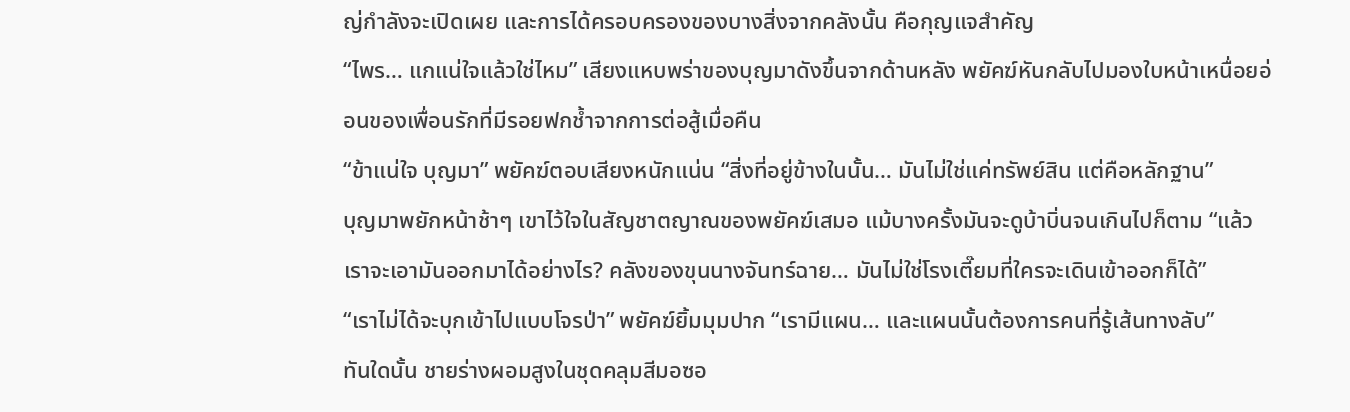ญ่กำลังจะเปิดเผย และการได้ครอบครองของบางสิ่งจากคลังนั้น คือกุญแจสำคัญ
“ไพร… แกแน่ใจแล้วใช่ไหม” เสียงแหบพร่าของบุญมาดังขึ้นจากด้านหลัง พยัคฆ์หันกลับไปมองใบหน้าเหนื่อยอ่อนของเพื่อนรักที่มีรอยฟกช้ำจากการต่อสู้เมื่อคืน
“ข้าแน่ใจ บุญมา” พยัคฆ์ตอบเสียงหนักแน่น “สิ่งที่อยู่ข้างในนั้น… มันไม่ใช่แค่ทรัพย์สิน แต่คือหลักฐาน”
บุญมาพยักหน้าช้าๆ เขาไว้ใจในสัญชาตญาณของพยัคฆ์เสมอ แม้บางครั้งมันจะดูบ้าบิ่นจนเกินไปก็ตาม “แล้วเราจะเอามันออกมาได้อย่างไร? คลังของขุนนางจันทร์ฉาย… มันไม่ใช่โรงเตี๊ยมที่ใครจะเดินเข้าออกก็ได้”
“เราไม่ได้จะบุกเข้าไปแบบโจรป่า” พยัคฆ์ยิ้มมุมปาก “เรามีแผน… และแผนนั้นต้องการคนที่รู้เส้นทางลับ”
ทันใดนั้น ชายร่างผอมสูงในชุดคลุมสีมอซอ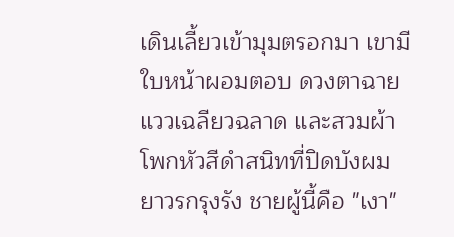เดินเลี้ยวเข้ามุมตรอกมา เขามีใบหน้าผอมตอบ ดวงตาฉายแววเฉลียวฉลาด และสวมผ้าโพกหัวสีดำสนิทที่ปิดบังผมยาวรกรุงรัง ชายผู้นี้คือ "เงา"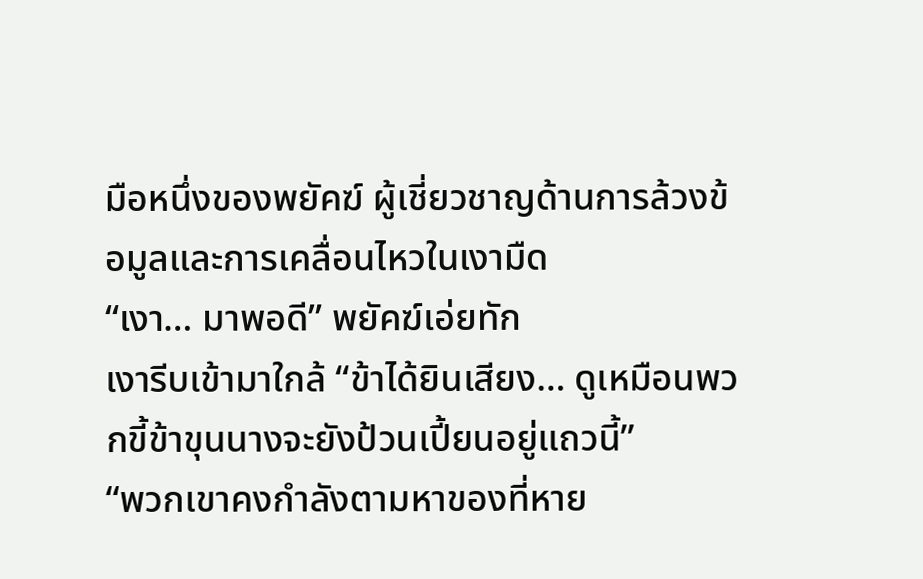มือหนึ่งของพยัคฆ์ ผู้เชี่ยวชาญด้านการล้วงข้อมูลและการเคลื่อนไหวในเงามืด
“เงา… มาพอดี” พยัคฆ์เอ่ยทัก
เงารีบเข้ามาใกล้ “ข้าได้ยินเสียง… ดูเหมือนพวกขี้ข้าขุนนางจะยังป้วนเปี้ยนอยู่แถวนี้”
“พวกเขาคงกำลังตามหาของที่หาย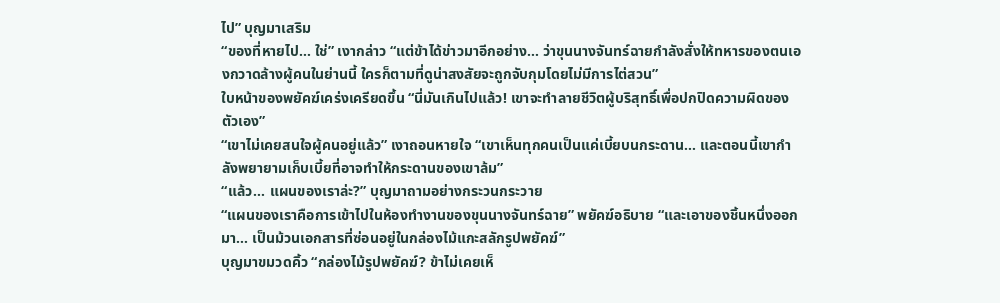ไป” บุญมาเสริม
“ของที่หายไป… ใช่” เงากล่าว “แต่ข้าได้ข่าวมาอีกอย่าง… ว่าขุนนางจันทร์ฉายกำลังสั่งให้ทหารของตนเองกวาดล้างผู้คนในย่านนี้ ใครก็ตามที่ดูน่าสงสัยจะถูกจับกุมโดยไม่มีการไต่สวน”
ใบหน้าของพยัคฆ์เคร่งเครียดขึ้น “นี่มันเกินไปแล้ว! เขาจะทำลายชีวิตผู้บริสุทธิ์เพื่อปกปิดความผิดของตัวเอง”
“เขาไม่เคยสนใจผู้คนอยู่แล้ว” เงาถอนหายใจ “เขาเห็นทุกคนเป็นแค่เบี้ยบนกระดาน… และตอนนี้เขากำลังพยายามเก็บเบี้ยที่อาจทำให้กระดานของเขาล้ม”
“แล้ว… แผนของเราล่ะ?” บุญมาถามอย่างกระวนกระวาย
“แผนของเราคือการเข้าไปในห้องทำงานของขุนนางจันทร์ฉาย” พยัคฆ์อธิบาย “และเอาของชิ้นหนึ่งออกมา… เป็นม้วนเอกสารที่ซ่อนอยู่ในกล่องไม้แกะสลักรูปพยัคฆ์”
บุญมาขมวดคิ้ว “กล่องไม้รูปพยัคฆ์? ข้าไม่เคยเห็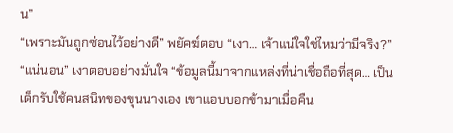น”
“เพราะมันถูกซ่อนไว้อย่างดี” พยัคฆ์ตอบ “เงา… เจ้าแน่ใจใช่ไหมว่ามีจริง?”
“แน่นอน” เงาตอบอย่างมั่นใจ “ข้อมูลนี้มาจากแหล่งที่น่าเชื่อถือที่สุด… เป็นเด็กรับใช้คนสนิทของขุนนางเอง เขาแอบบอกข้ามาเมื่อคืน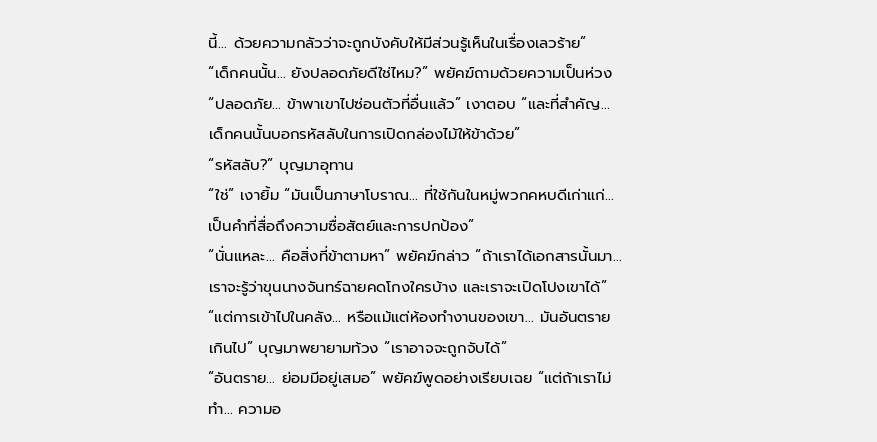นี้… ด้วยความกลัวว่าจะถูกบังคับให้มีส่วนรู้เห็นในเรื่องเลวร้าย”
“เด็กคนนั้น… ยังปลอดภัยดีใช่ไหม?” พยัคฆ์ถามด้วยความเป็นห่วง
“ปลอดภัย… ข้าพาเขาไปซ่อนตัวที่อื่นแล้ว” เงาตอบ “และที่สำคัญ… เด็กคนนั้นบอกรหัสลับในการเปิดกล่องไม้ให้ข้าด้วย”
“รหัสลับ?” บุญมาอุทาน
“ใช่” เงายิ้ม “มันเป็นภาษาโบราณ… ที่ใช้กันในหมู่พวกคหบดีเก่าแก่… เป็นคำที่สื่อถึงความซื่อสัตย์และการปกป้อง”
“นั่นแหละ… คือสิ่งที่ข้าตามหา” พยัคฆ์กล่าว “ถ้าเราได้เอกสารนั้นมา… เราจะรู้ว่าขุนนางจันทร์ฉายคดโกงใครบ้าง และเราจะเปิดโปงเขาได้”
“แต่การเข้าไปในคลัง… หรือแม้แต่ห้องทำงานของเขา… มันอันตรายเกินไป” บุญมาพยายามท้วง “เราอาจจะถูกจับได้”
“อันตราย… ย่อมมีอยู่เสมอ” พยัคฆ์พูดอย่างเรียบเฉย “แต่ถ้าเราไม่ทำ… ความอ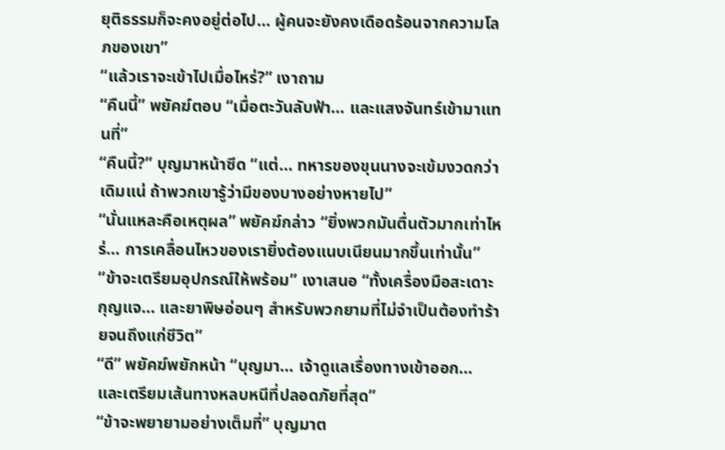ยุติธรรมก็จะคงอยู่ต่อไป… ผู้คนจะยังคงเดือดร้อนจากความโลภของเขา”
“แล้วเราจะเข้าไปเมื่อไหร่?” เงาถาม
“คืนนี้” พยัคฆ์ตอบ “เมื่อตะวันลับฟ้า… และแสงจันทร์เข้ามาแทนที่”
“คืนนี้?” บุญมาหน้าซีด “แต่… ทหารของขุนนางจะเข้มงวดกว่าเดิมแน่ ถ้าพวกเขารู้ว่ามีของบางอย่างหายไป”
“นั่นแหละคือเหตุผล” พยัคฆ์กล่าว “ยิ่งพวกมันตื่นตัวมากเท่าไหร่… การเคลื่อนไหวของเรายิ่งต้องแนบเนียนมากขึ้นเท่านั้น”
“ข้าจะเตรียมอุปกรณ์ให้พร้อม” เงาเสนอ “ทั้งเครื่องมือสะเดาะกุญแจ… และยาพิษอ่อนๆ สำหรับพวกยามที่ไม่จำเป็นต้องทำร้ายจนถึงแก่ชีวิต”
“ดี” พยัคฆ์พยักหน้า “บุญมา… เจ้าดูแลเรื่องทางเข้าออก… และเตรียมเส้นทางหลบหนีที่ปลอดภัยที่สุด”
“ข้าจะพยายามอย่างเต็มที่” บุญมาต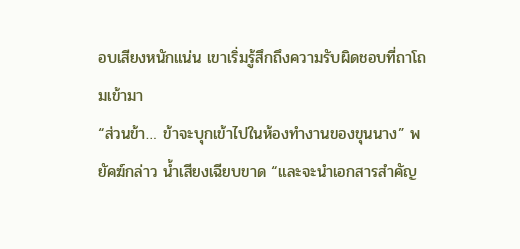อบเสียงหนักแน่น เขาเริ่มรู้สึกถึงความรับผิดชอบที่ถาโถมเข้ามา
“ส่วนข้า… ข้าจะบุกเข้าไปในห้องทำงานของขุนนาง” พยัคฆ์กล่าว น้ำเสียงเฉียบขาด “และจะนำเอกสารสำคัญ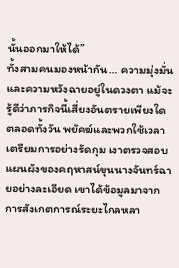นั้นออกมาให้ได้”
ทั้งสามคนมองหน้ากัน… ความมุ่งมั่นและความหวังฉายอยู่ในดวงตา แม้จะรู้ดีว่าภารกิจนี้เสี่ยงอันตรายเพียงใด
ตลอดทั้งวัน พยัคฆ์และพวกใช้เวลาเตรียมการอย่างรัดกุม เงาตรวจสอบแผนผังของคฤหาสน์ขุนนางจันทร์ฉายอย่างละเอียด เขาได้ข้อมูลมาจากการสังเกตการณ์ระยะไกลหลา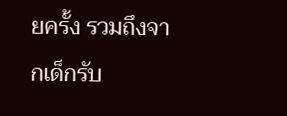ยครั้ง รวมถึงจากเด็กรับ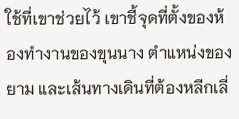ใช้ที่เขาช่วยไว้ เขาชี้จุดที่ตั้งของห้องทำงานของขุนนาง ตำแหน่งของยาม และเส้นทางเดินที่ต้องหลีกเลี่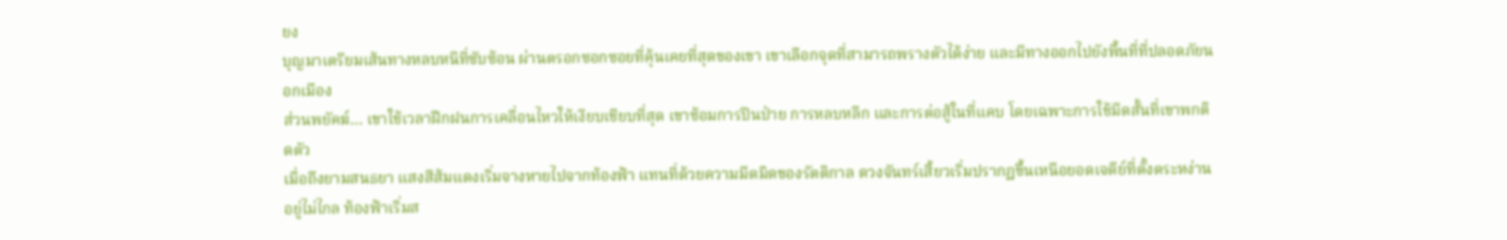ยง
บุญมาเตรียมเส้นทางหลบหนีที่ซับซ้อน ผ่านตรอกซอกซอยที่คุ้นเคยที่สุดของเขา เขาเลือกจุดที่สามารถพรางตัวได้ง่าย และมีทางออกไปยังพื้นที่ที่ปลอดภัยนอกเมือง
ส่วนพยัคฆ์… เขาใช้เวลาฝึกฝนการเคลื่อนไหวให้เงียบเชียบที่สุด เขาซ้อมการปีนป่าย การหลบหลีก และการต่อสู้ในที่แคบ โดยเฉพาะการใช้มีดสั้นที่เขาพกติดตัว
เมื่อถึงยามสนธยา แสงสีส้มแดงเริ่มจางหายไปจากท้องฟ้า แทนที่ด้วยความมืดมิดของรัตติกาล ดวงจันทร์เสี้ยวเริ่มปรากฏขึ้นเหนือยอดเจดีย์ที่ตั้งตระหง่านอยู่ไม่ไกล ท้องฟ้าเริ่มส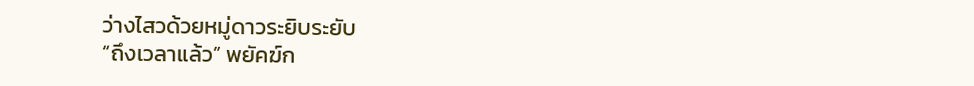ว่างไสวด้วยหมู่ดาวระยิบระยับ
“ถึงเวลาแล้ว” พยัคฆ์ก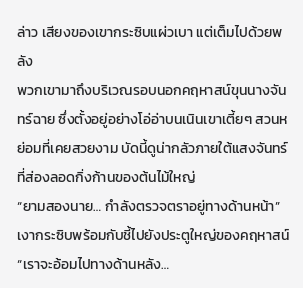ล่าว เสียงของเขากระซิบแผ่วเบา แต่เต็มไปด้วยพลัง
พวกเขามาถึงบริเวณรอบนอกคฤหาสน์ขุนนางจันทร์ฉาย ซึ่งตั้งอยู่อย่างโอ่อ่าบนเนินเขาเตี้ยๆ สวนหย่อมที่เคยสวยงาม บัดนี้ดูน่ากลัวภายใต้แสงจันทร์ที่ส่องลอดกิ่งก้านของต้นไม้ใหญ่
“ยามสองนาย… กำลังตรวจตราอยู่ทางด้านหน้า” เงากระซิบพร้อมกับชี้ไปยังประตูใหญ่ของคฤหาสน์
“เราจะอ้อมไปทางด้านหลัง…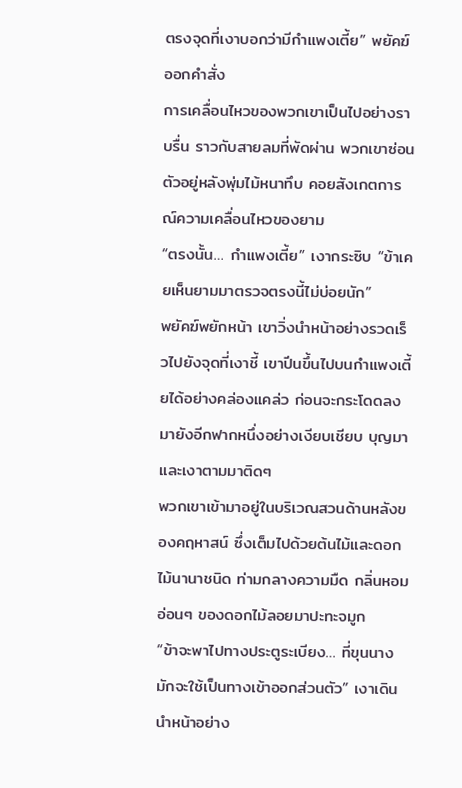ตรงจุดที่เงาบอกว่ามีกำแพงเตี้ย” พยัคฆ์ออกคำสั่ง
การเคลื่อนไหวของพวกเขาเป็นไปอย่างราบรื่น ราวกับสายลมที่พัดผ่าน พวกเขาซ่อนตัวอยู่หลังพุ่มไม้หนาทึบ คอยสังเกตการณ์ความเคลื่อนไหวของยาม
“ตรงนั้น… กำแพงเตี้ย” เงากระซิบ “ข้าเคยเห็นยามมาตรวจตรงนี้ไม่บ่อยนัก”
พยัคฆ์พยักหน้า เขาวิ่งนำหน้าอย่างรวดเร็วไปยังจุดที่เงาชี้ เขาปีนขึ้นไปบนกำแพงเตี้ยได้อย่างคล่องแคล่ว ก่อนจะกระโดดลงมายังอีกฟากหนึ่งอย่างเงียบเชียบ บุญมาและเงาตามมาติดๆ
พวกเขาเข้ามาอยู่ในบริเวณสวนด้านหลังของคฤหาสน์ ซึ่งเต็มไปด้วยต้นไม้และดอกไม้นานาชนิด ท่ามกลางความมืด กลิ่นหอมอ่อนๆ ของดอกไม้ลอยมาปะทะจมูก
“ข้าจะพาไปทางประตูระเบียง… ที่ขุนนางมักจะใช้เป็นทางเข้าออกส่วนตัว” เงาเดินนำหน้าอย่าง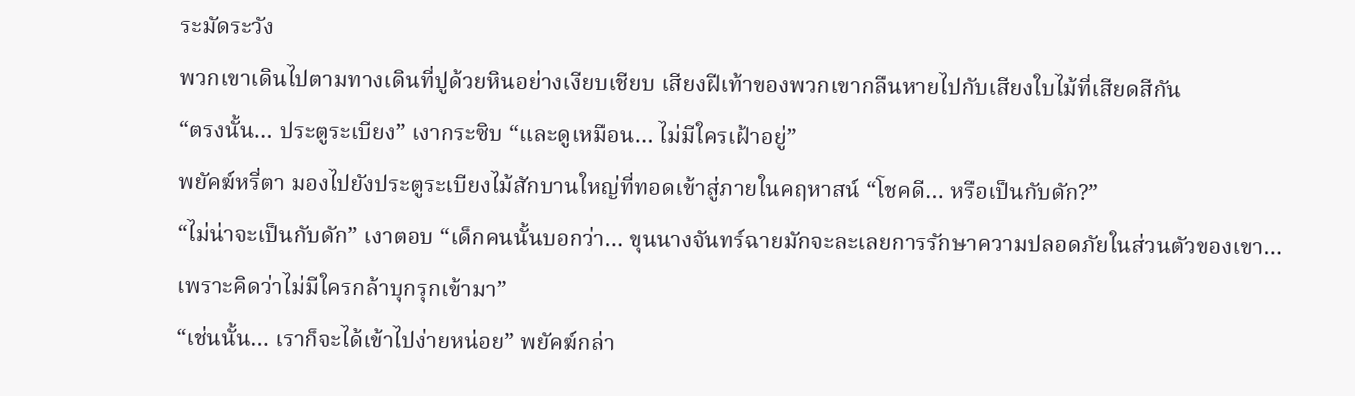ระมัดระวัง
พวกเขาเดินไปตามทางเดินที่ปูด้วยหินอย่างเงียบเชียบ เสียงฝีเท้าของพวกเขากลืนหายไปกับเสียงใบไม้ที่เสียดสีกัน
“ตรงนั้น… ประตูระเบียง” เงากระซิบ “และดูเหมือน… ไม่มีใครเฝ้าอยู่”
พยัคฆ์หรี่ตา มองไปยังประตูระเบียงไม้สักบานใหญ่ที่ทอดเข้าสู่ภายในคฤหาสน์ “โชคดี… หรือเป็นกับดัก?”
“ไม่น่าจะเป็นกับดัก” เงาตอบ “เด็กคนนั้นบอกว่า… ขุนนางจันทร์ฉายมักจะละเลยการรักษาความปลอดภัยในส่วนตัวของเขา… เพราะคิดว่าไม่มีใครกล้าบุกรุกเข้ามา”
“เช่นนั้น… เราก็จะได้เข้าไปง่ายหน่อย” พยัคฆ์กล่า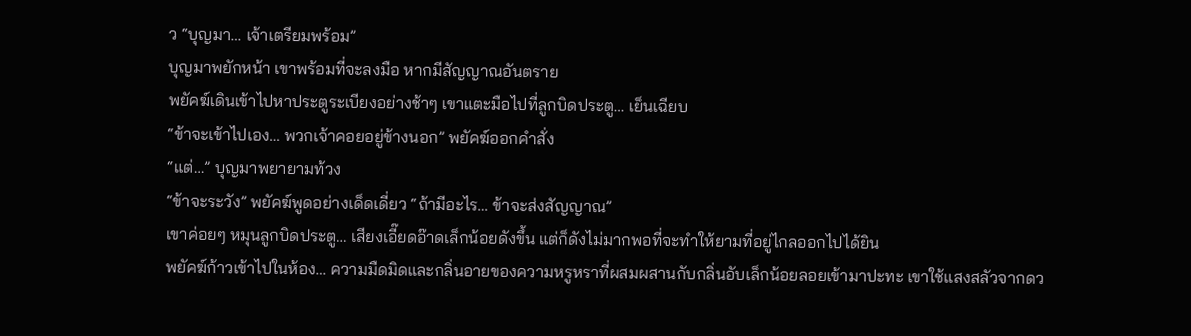ว “บุญมา… เจ้าเตรียมพร้อม”
บุญมาพยักหน้า เขาพร้อมที่จะลงมือ หากมีสัญญาณอันตราย
พยัคฆ์เดินเข้าไปหาประตูระเบียงอย่างช้าๆ เขาแตะมือไปที่ลูกบิดประตู… เย็นเฉียบ
“ข้าจะเข้าไปเอง… พวกเจ้าคอยอยู่ข้างนอก” พยัคฆ์ออกคำสั่ง
“แต่…” บุญมาพยายามท้วง
“ข้าจะระวัง” พยัคฆ์พูดอย่างเด็ดเดี่ยว “ถ้ามีอะไร… ข้าจะส่งสัญญาณ”
เขาค่อยๆ หมุนลูกบิดประตู… เสียงเอี๊ยดอ๊าดเล็กน้อยดังขึ้น แต่ก็ดังไม่มากพอที่จะทำให้ยามที่อยู่ไกลออกไปได้ยิน
พยัคฆ์ก้าวเข้าไปในห้อง… ความมืดมิดและกลิ่นอายของความหรูหราที่ผสมผสานกับกลิ่นอับเล็กน้อยลอยเข้ามาปะทะ เขาใช้แสงสลัวจากดว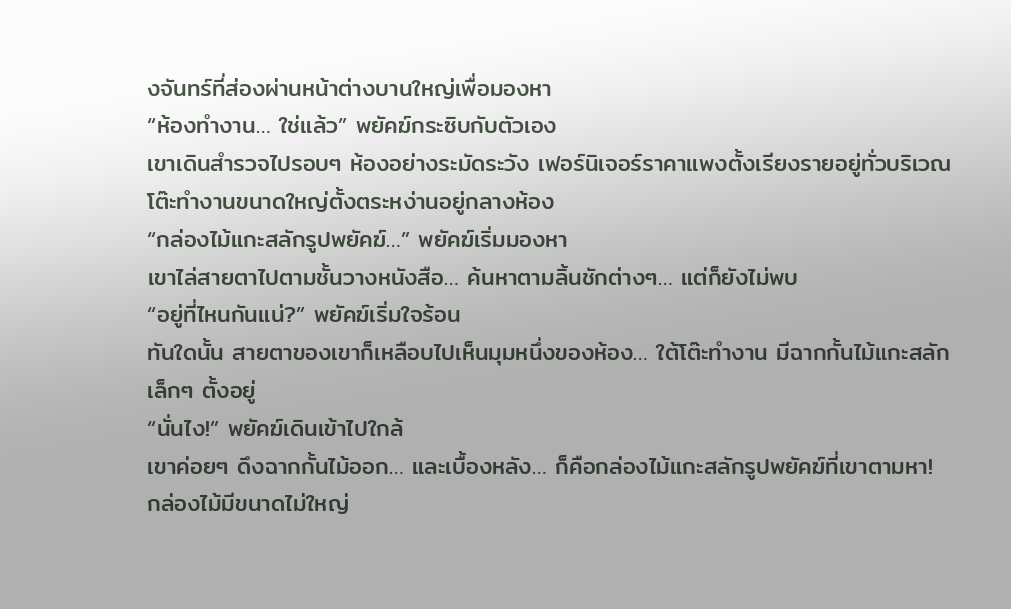งจันทร์ที่ส่องผ่านหน้าต่างบานใหญ่เพื่อมองหา
“ห้องทำงาน… ใช่แล้ว” พยัคฆ์กระซิบกับตัวเอง
เขาเดินสำรวจไปรอบๆ ห้องอย่างระมัดระวัง เฟอร์นิเจอร์ราคาแพงตั้งเรียงรายอยู่ทั่วบริเวณ โต๊ะทำงานขนาดใหญ่ตั้งตระหง่านอยู่กลางห้อง
“กล่องไม้แกะสลักรูปพยัคฆ์…” พยัคฆ์เริ่มมองหา
เขาไล่สายตาไปตามชั้นวางหนังสือ… ค้นหาตามลิ้นชักต่างๆ… แต่ก็ยังไม่พบ
“อยู่ที่ไหนกันแน่?” พยัคฆ์เริ่มใจร้อน
ทันใดนั้น สายตาของเขาก็เหลือบไปเห็นมุมหนึ่งของห้อง… ใต้โต๊ะทำงาน มีฉากกั้นไม้แกะสลักเล็กๆ ตั้งอยู่
“นั่นไง!” พยัคฆ์เดินเข้าไปใกล้
เขาค่อยๆ ดึงฉากกั้นไม้ออก… และเบื้องหลัง… ก็คือกล่องไม้แกะสลักรูปพยัคฆ์ที่เขาตามหา!
กล่องไม้มีขนาดไม่ใหญ่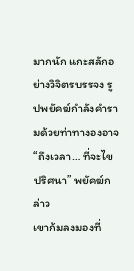มากนัก แกะสลักอย่างวิจิตรบรรจง รูปพยัคฆ์กำลังคำรามด้วยท่าทางองอาจ
“ถึงเวลา… ที่จะไขปริศนา” พยัคฆ์กล่าว
เขาก้มลงมองที่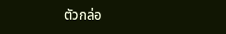ตัวกล่อ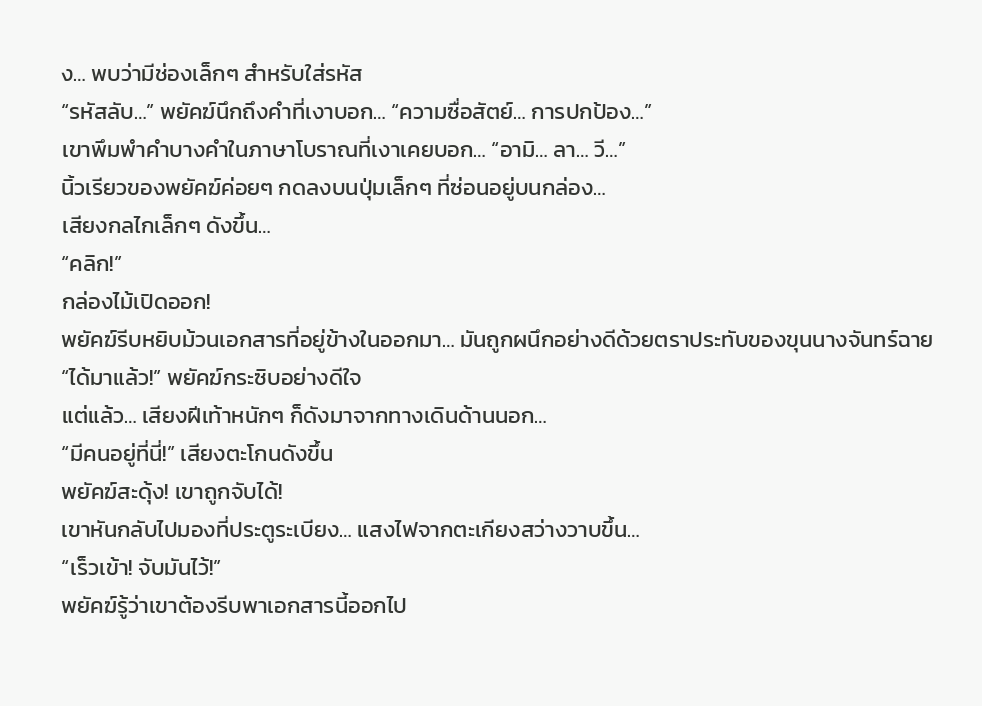ง… พบว่ามีช่องเล็กๆ สำหรับใส่รหัส
“รหัสลับ…” พยัคฆ์นึกถึงคำที่เงาบอก… “ความซื่อสัตย์… การปกป้อง…”
เขาพึมพำคำบางคำในภาษาโบราณที่เงาเคยบอก… “อามิ… ลา… วี…”
นิ้วเรียวของพยัคฆ์ค่อยๆ กดลงบนปุ่มเล็กๆ ที่ซ่อนอยู่บนกล่อง…
เสียงกลไกเล็กๆ ดังขึ้น…
“คลิก!”
กล่องไม้เปิดออก!
พยัคฆ์รีบหยิบม้วนเอกสารที่อยู่ข้างในออกมา… มันถูกผนึกอย่างดีด้วยตราประทับของขุนนางจันทร์ฉาย
“ได้มาแล้ว!” พยัคฆ์กระซิบอย่างดีใจ
แต่แล้ว… เสียงฝีเท้าหนักๆ ก็ดังมาจากทางเดินด้านนอก…
“มีคนอยู่ที่นี่!” เสียงตะโกนดังขึ้น
พยัคฆ์สะดุ้ง! เขาถูกจับได้!
เขาหันกลับไปมองที่ประตูระเบียง… แสงไฟจากตะเกียงสว่างวาบขึ้น…
“เร็วเข้า! จับมันไว้!”
พยัคฆ์รู้ว่าเขาต้องรีบพาเอกสารนี้ออกไป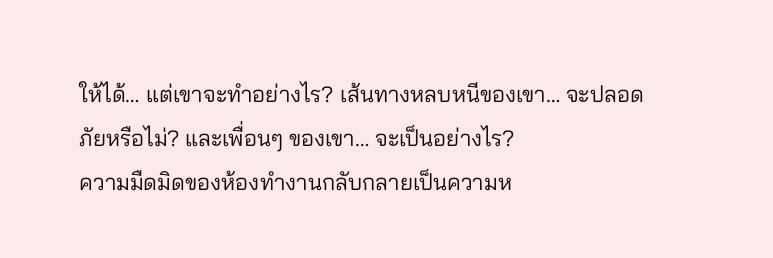ให้ได้… แต่เขาจะทำอย่างไร? เส้นทางหลบหนีของเขา… จะปลอดภัยหรือไม่? และเพื่อนๆ ของเขา… จะเป็นอย่างไร?
ความมืดมิดของห้องทำงานกลับกลายเป็นความห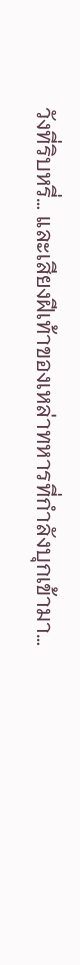วังที่ริบหรี่… และเสียงฝีเท้าของเหล่าทหารที่กำลังบุกเข้ามา…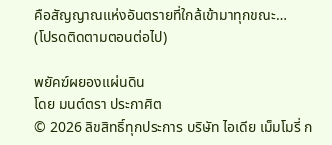คือสัญญาณแห่งอันตรายที่ใกล้เข้ามาทุกขณะ…
(โปรดติดตามตอนต่อไป)

พยัคฆ์ผยองแผ่นดิน
โดย มนต์ตรา ประกาศิต
© 2026 ลิขสิทธิ์ทุกประการ บริษัท ไอเดีย เม็มโมรี่ ก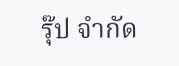รุ๊ป จำกัด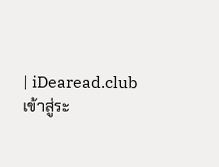| iDearead.club
เข้าสู่ระ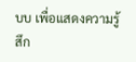บบ เพื่อแสดงความรู้สึก